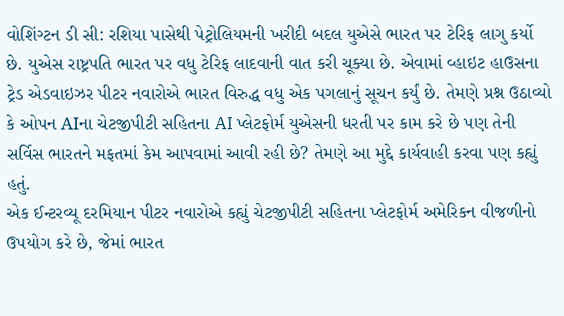વોશિંગ્ટન ડી સી: રશિયા પાસેથી પેટ્રોલિયમની ખરીદી બદલ યુએસે ભારત પર ટેરિફ લાગુ કર્યો છે. યુએસ રાષ્ટ્રપતિ ભારત પર વધુ ટેરિફ લાદવાની વાત કરી ચૂક્યા છે. એવામાં વ્હાઇટ હાઉસના ટ્રેડ એડવાઇઝર પીટર નવારોએ ભારત વિરુદ્ધ વધુ એક પગલાનું સૂચન કર્યું છે. તેમણે પ્રશ્ન ઉઠાવ્યો કે ઓપન AIના ચેટજીપીટી સહિતના AI પ્લેટફોર્મ યુએસની ધરતી પર કામ કરે છે પણ તેની સર્વિસ ભારતને મફતમાં કેમ આપવામાં આવી રહી છે? તેમણે આ મુદ્દે કાર્યવાહી કરવા પણ કહ્યું હતું.
એક ઈન્ટરવ્યૂ દરમિયાન પીટર નવારોએ કહ્યું ચેટજીપીટી સહિતના પ્લેટફોર્મ અમેરિકન વીજળીનો ઉપયોગ કરે છે, જેમાં ભારત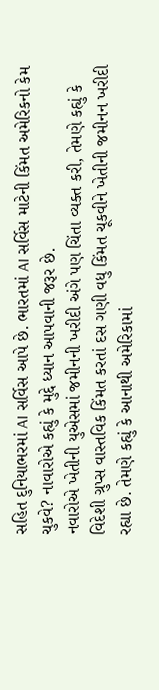સહિત દુનિયાભરમાં AI સર્વિસ આપે છે. ભારતમાં AI સર્વિસ માટેની કિંમત અમેરિકનો કેમ ચુકવે? નાવારોએ કહ્યું કે મુદ્દે ધ્યાન આપવાની જરૂર છે.
નવારોએ ખેતીની યુએસમાં જમીનની ખરીદી અંગે પણ ચિંતા વ્યક્ત કરી, તેમણે કહ્યું કે વિદેશી ગ્રુપ્સ વાસ્તવિક કિંમત કરતાં દસ ગણી વધુ કિંમત ચૂકવીને ખેતીની જમીનન ખરીદી રહ્યા છે. તેમણે કહ્યું કે આનાથી અમેરિકામાં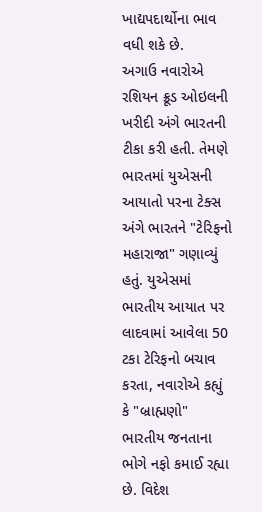ખાદ્યપદાર્થોના ભાવ વધી શકે છે.
અગાઉ નવારોએ રશિયન ક્રૂડ ઓઇલની ખરીદી અંગે ભારતની ટીકા કરી હતી. તેમણે ભારતમાં યુએસની આયાતો પરના ટેક્સ અંગે ભારતને "ટેરિફનો મહારાજા" ગણાવ્યું હતું. યુએસમાં ભારતીય આયાત પર લાદવામાં આવેલા 50 ટકા ટેરિફનો બચાવ કરતા, નવારોએ કહ્યું કે "બ્રાહ્મણો" ભારતીય જનતાના ભોગે નફો કમાઈ રહ્યા છે. વિદેશ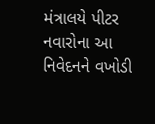મંત્રાલયે પીટર નવારોના આ નિવેદનને વખોડી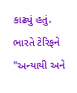કાઢ્યું હતું. ભારતે ટેરિફને "અન્યાયી અને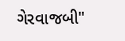ગેરવાજબી"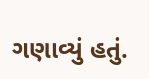ગણાવ્યું હતું.